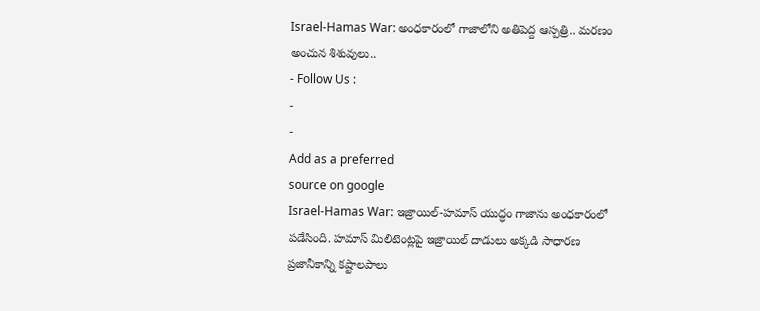Israel-Hamas War: అంధకారంలో గాజాలోని అతిపెద్ద ఆస్పత్రి.. మరణం అంచున శిశువులు..
- Follow Us :
-
-
Add as a preferred
source on google
Israel-Hamas War: ఇజ్రాయిల్-హమాస్ యుద్ధం గాజాను అంధకారంలో పడేసింది. హమాస్ మిలిటెంట్లపై ఇజ్రాయిల్ దాడులు అక్కడి సాధారణ ప్రజానీకాన్ని కష్టాలపాలు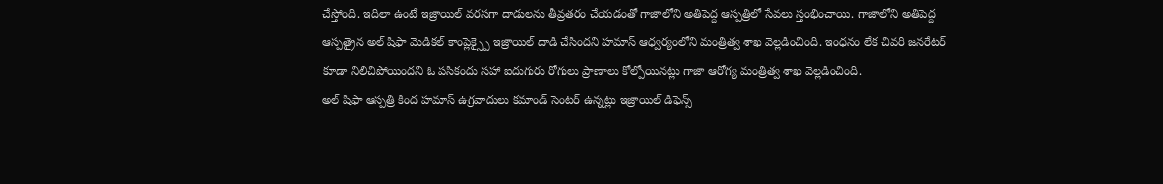చేస్తోంది. ఇదిలా ఉంటే ఇజ్రాయిల్ వరసగా దాడులను తీవ్రతరం చేయడంతో గాజాలోని అతిపెద్ద ఆస్పత్రిలో సేవలు స్తంభించాయి. గాజాలోని అతిపెద్ద ఆస్పత్రైన అల్ షిఫా మెడికల్ కాంప్లెక్స్పై ఇజ్రాయిల్ దాడి చేసిందని హమాస్ ఆధ్వర్యంలోని మంత్రిత్వ శాఖ వెల్లడించింది. ఇంధనం లేక చివరి జనరేటర్ కూడా నిలిచిపోయిందని ఓ పసికందు సహా ఐదుగురు రోగులు ప్రాణాలు కోల్పోయినట్లు గాజా ఆరోగ్య మంత్రిత్వ శాఖ వెల్లడించింది.
అల్ షిఫా ఆస్పత్రి కింద హమాస్ ఉగ్రవాదులు కమాండ్ సెంటర్ ఉన్నట్లు ఇజ్రాయిల్ డిఫెన్స్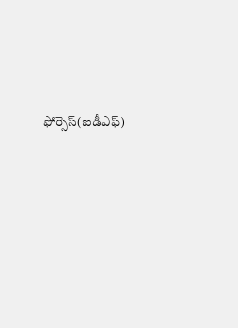ఫోర్సెస్(ఐడీఎఫ్)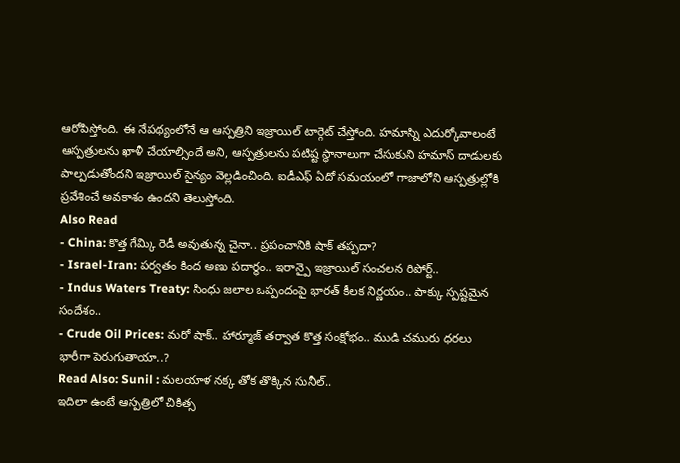ఆరోపిస్తోంది. ఈ నేపథ్యంలోనే ఆ ఆస్పత్రిని ఇజ్రాయిల్ టార్గెట్ చేస్తోంది. హమాస్ని ఎదుర్కోవాలంటే ఆస్పత్రులను ఖాళీ చేయాల్సిందే అని, ఆస్పత్రులను పటిష్ట స్థానాలుగా చేసుకుని హమాస్ దాడులకు పాల్పడుతోందని ఇజ్రాయిల్ సైన్యం వెల్లడించింది. ఐడీఎఫ్ ఏదో సమయంలో గాజాలోని ఆస్పత్రుల్లోకి ప్రవేశించే అవకాశం ఉందని తెలుస్తోంది.
Also Read
- China: కొత్త గేమ్కి రెడీ అవుతున్న చైనా.. ప్రపంచానికి షాక్ తప్పదా?
- Israel-Iran: పర్వతం కింద అణు పదార్థం.. ఇరాన్పై ఇజ్రాయిల్ సంచలన రిపోర్ట్..
- Indus Waters Treaty: సింధు జలాల ఒప్పందంపై భారత్ కీలక నిర్ణయం.. పాక్కు స్పష్టమైన సందేశం..
- Crude Oil Prices: మరో షాక్.. హార్మూజ్ తర్వాత కొత్త సంక్షోభం.. ముడి చమురు ధరలు భారీగా పెరుగుతాయా..?
Read Also: Sunil : మలయాళ నక్క తోక తొక్కిన సునీల్..
ఇదిలా ఉంటే ఆస్పత్రిలో చికిత్స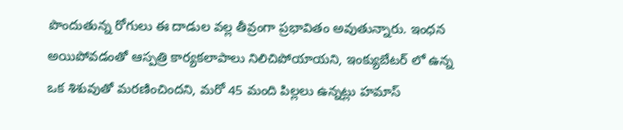పొందుతున్న రోగులు ఈ దాడుల వల్ల తీవ్రంగా ప్రభావితం అవుతున్నారు. ఇంధన అయిపోవడంతో ఆస్పత్రి కార్యకలాపాలు నిలిచిపోయాయని, ఇంక్యుబేటర్ లో ఉన్న ఒక శిశువుతో మరణించిందని, మరో 45 మంది పిల్లలు ఉన్నట్లు హమాస్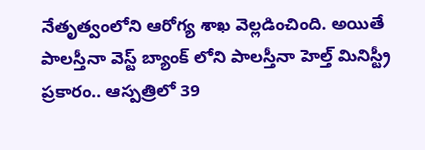నేతృత్వంలోని ఆరోగ్య శాఖ వెల్లడించింది. అయితే పాలస్తీనా వెస్ట్ బ్యాంక్ లోని పాలస్తీనా హెల్త్ మినిస్ట్రీ ప్రకారం.. ఆస్పత్రిలో 39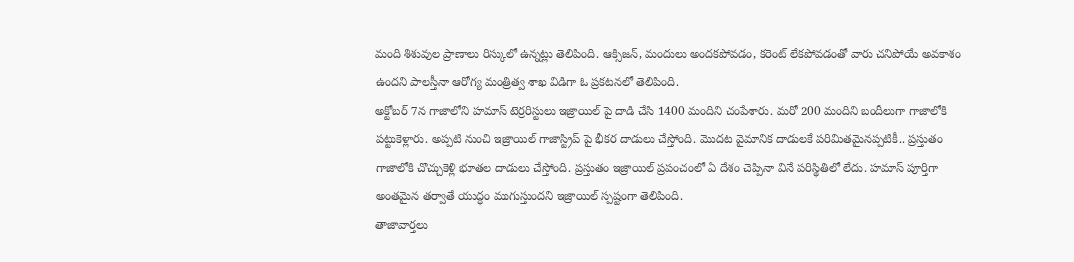మంది శిశువుల ప్రాణాలు రిస్కులో ఉన్నట్లు తెలిపింది. ఆక్సిజన్, మందులు అందకపోవడం, కరెంట్ లేకపోవడంతో వారు చనిపోయే అవకాశం ఉందని పాలస్తీనా ఆరోగ్య మంత్రిత్వ శాఖ విడిగా ఓ ప్రకటనలో తెలిపింది.
అక్టోబర్ 7న గాజాలోని హమాస్ టెర్రరిస్టులు ఇజ్రాయిల్ పై దాడి చేసి 1400 మందిని చంపేశారు. మరో 200 మందిని బందీలుగా గాజాలోకి పట్టుకెళ్లారు. అప్పటి నుంచి ఇజ్రాయిల్ గాజాస్ట్రిప్ పై భీకర దాడులు చేస్తోంది. మొదట వైమానిక దాడులకే పరిమితమైనప్పటికీ.. ప్రస్తుతం గాజాలోకి చొచ్చుకెళ్లి భూతల దాడులు చేస్తోంది. ప్రస్తుతం ఇజ్రాయిల్ ప్రపంచంలో ఏ దేశం చెప్పినా వినే పరిస్థితిలో లేదు. హమాస్ పూర్తిగా అంతమైన తర్వాతే యుద్ధం ముగుస్తుందని ఇజ్రాయిల్ స్పష్టంగా తెలిపింది.
తాజావార్తలు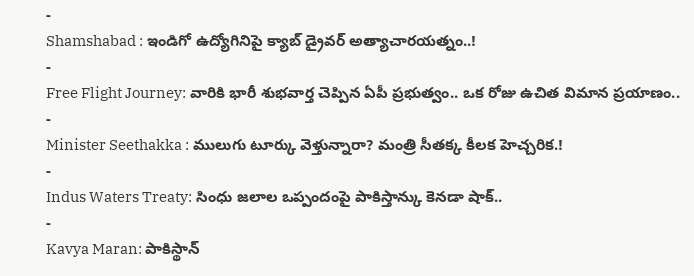-
Shamshabad : ఇండిగో ఉద్యోగినిపై క్యాబ్ డ్రైవర్ అత్యాచారయత్నం..!
-
Free Flight Journey: వారికి భారీ శుభవార్త చెప్పిన ఏపీ ప్రభుత్వం.. ఒక రోజు ఉచిత విమాన ప్రయాణం..
-
Minister Seethakka : ములుగు టూర్కు వెళ్తున్నారా? మంత్రి సీతక్క కీలక హెచ్చరిక.!
-
Indus Waters Treaty: సింధు జలాల ఒప్పందంపై పాకిస్తాన్కు కెనడా షాక్..
-
Kavya Maran: పాకిస్థాన్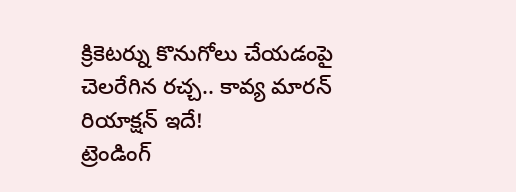క్రికెటర్ను కొనుగోలు చేయడంపై చెలరేగిన రచ్చ.. కావ్య మారన్ రియాక్షన్ ఇదే!
ట్రెండింగ్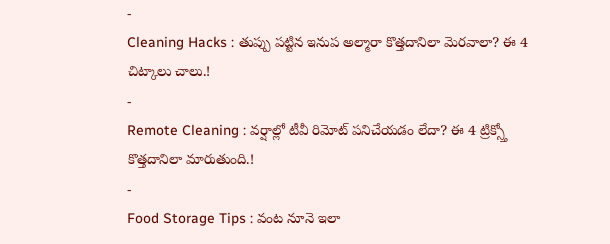-
Cleaning Hacks : తుప్పు పట్టిన ఇనుప అల్మారా కొత్తదానిలా మెరవాలా? ఈ 4 చిట్కాలు చాలు.!
-
Remote Cleaning : వర్షాల్లో టీవీ రిమోట్ పనిచేయడం లేదా? ఈ 4 ట్రిక్స్తో కొత్తదానిలా మారుతుంది.!
-
Food Storage Tips : వంట నూనె ఇలా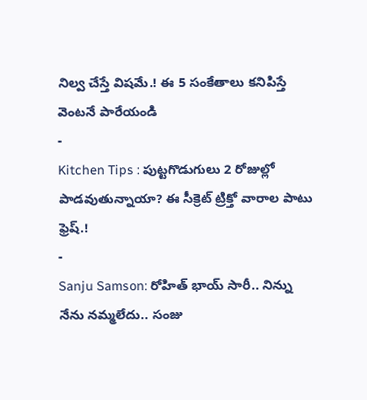నిల్వ చేస్తే విషమే.! ఈ 5 సంకేతాలు కనిపిస్తే వెంటనే పారేయండి
-
Kitchen Tips : పుట్టగొడుగులు 2 రోజుల్లో పాడవుతున్నాయా? ఈ సీక్రెట్ ట్రిక్తో వారాల పాటు ఫ్రెష్.!
-
Sanju Samson: రోహిత్ భాయ్ సారీ.. నిన్ను నేను నమ్మలేదు.. సంజు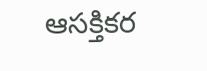ఆసక్తికర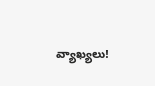వ్యాఖ్యలు!